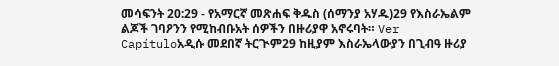መሳፍንት 20:29 - የአማርኛ መጽሐፍ ቅዱስ (ሰማንያ አሃዱ)29 የእስራኤልም ልጆች ገባዖንን የሚከብቡአት ሰዎችን በዙሪያዋ አኖሩባት። Ver Capítuloአዲሱ መደበኛ ትርጒም29 ከዚያም እስራኤላውያን በጊብዓ ዙሪያ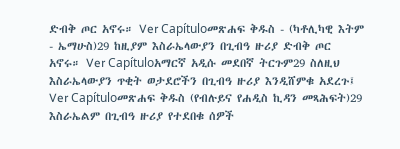ድብቅ ጦር አኖሩ። Ver Capítuloመጽሐፍ ቅዱስ - (ካቶሊካዊ እትም - ኤማሁስ)29 ከዚያም እስራኤላውያን በጊብዓ ዙሪያ ድብቅ ጦር አኖሩ። Ver Capítuloአማርኛ አዲሱ መደበኛ ትርጉም29 ስለዚህ እስራኤላውያን ጥቂት ወታደሮችን በጊብዓ ዙሪያ እንዲሸምቁ አደረጉ፤ Ver Capítuloመጽሐፍ ቅዱስ (የብሉይና የሐዲስ ኪዳን መጻሕፍት)29 እስራኤልም በጊብዓ ዙሪያ የተደበቁ ሰዎች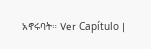አኖሩባት። Ver Capítulo |